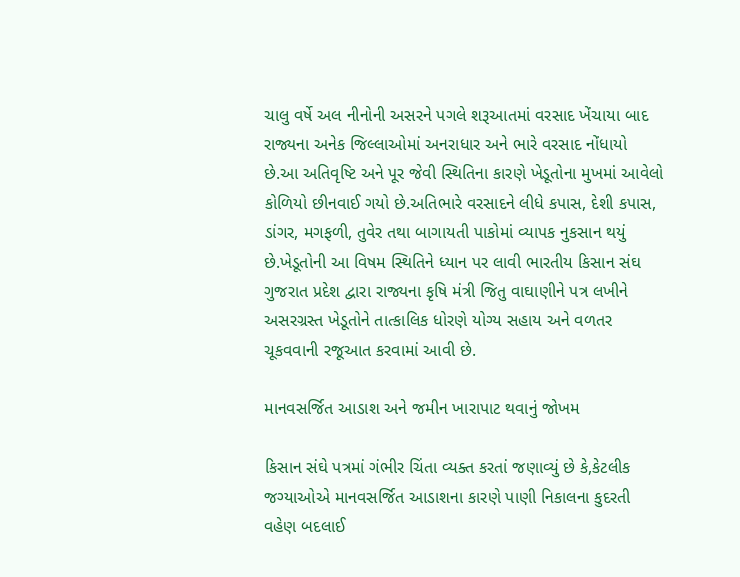ચાલુ વર્ષે અલ નીનોની અસરને પગલે શરૂઆતમાં વરસાદ ખેંચાયા બાદ રાજ્યના અનેક જિલ્લાઓમાં અનરાધાર અને ભારે વરસાદ નોંધાયો છે.આ અતિવૃષ્ટિ અને પૂર જેવી સ્થિતિના કારણે ખેડૂતોના મુખમાં આવેલો કોળિયો છીનવાઈ ગયો છે.અતિભારે વરસાદને લીધે કપાસ, દેશી કપાસ, ડાંગર, મગફળી, તુવેર તથા બાગાયતી પાકોમાં વ્યાપક નુકસાન થયું છે.ખેડૂતોની આ વિષમ સ્થિતિને ધ્યાન પર લાવી ભારતીય કિસાન સંઘ ગુજરાત પ્રદેશ દ્વારા રાજ્યના કૃષિ મંત્રી જિતુ વાઘાણીને પત્ર લખીને અસરગ્રસ્ત ખેડૂતોને તાત્કાલિક ધોરણે યોગ્ય સહાય અને વળતર ચૂકવવાની રજૂઆત કરવામાં આવી છે.

માનવસર્જિત આડાશ અને જમીન ખારાપાટ થવાનું જોખમ

કિસાન સંઘે પત્રમાં ગંભીર ચિંતા વ્યક્ત કરતાં જણાવ્યું છે કે,કેટલીક જગ્યાઓએ માનવસર્જિત આડાશના કારણે પાણી નિકાલના કુદરતી વહેણ બદલાઈ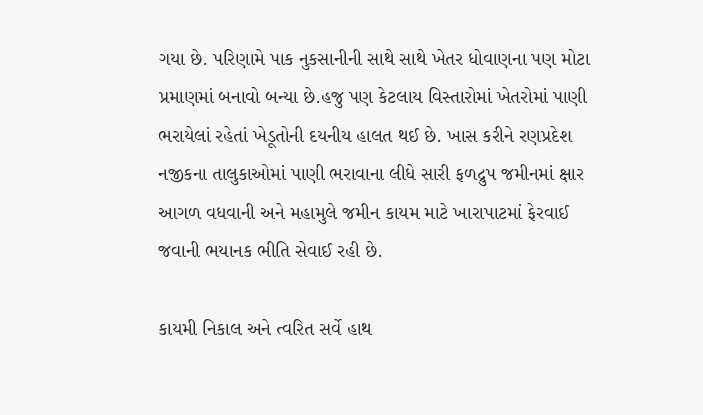ગયા છે. પરિણામે પાક નુકસાનીની સાથે સાથે ખેતર ધોવાણના પણ મોટા પ્રમાણમાં બનાવો બન્યા છે.હજુ પણ કેટલાય વિસ્તારોમાં ખેતરોમાં પાણી ભરાયેલાં રહેતાં ખેડૂતોની દયનીય હાલત થઈ છે. ખાસ કરીને રણપ્રદેશ નજીકના તાલુકાઓમાં પાણી ભરાવાના લીધે સારી ફળદ્રુપ જમીનમાં ક્ષાર આગળ વધવાની અને મહામુલે જમીન કાયમ માટે ખારાપાટમાં ફેરવાઈ જવાની ભયાનક ભીતિ સેવાઈ રહી છે.

કાયમી નિકાલ અને ત્વરિત સર્વે હાથ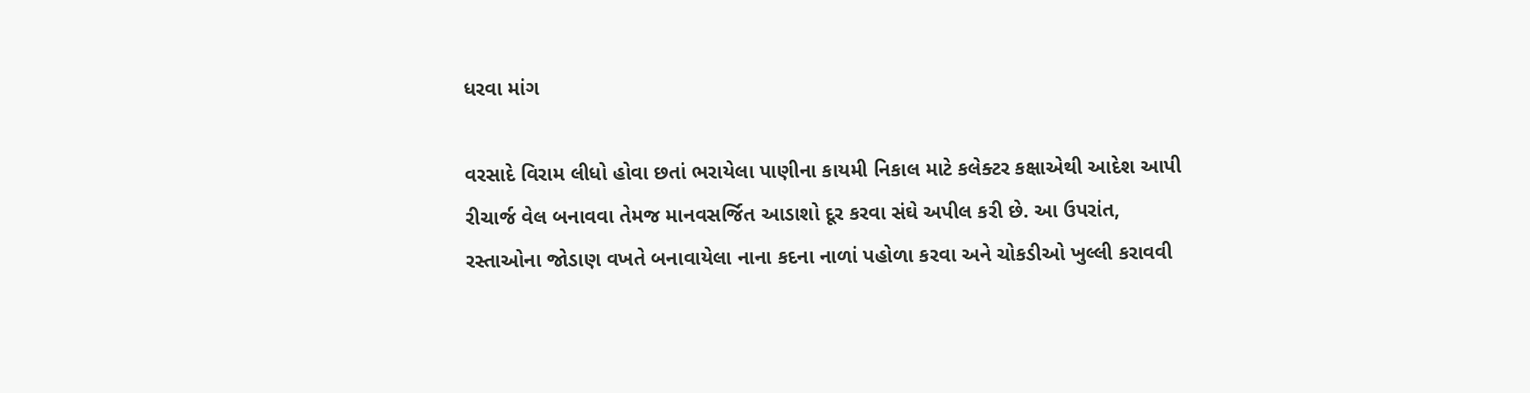ધરવા માંગ

વરસાદે વિરામ લીધો હોવા છતાં ભરાયેલા પાણીના કાયમી નિકાલ માટે કલેક્ટર કક્ષાએથી આદેશ આપી રીચાર્જ વેલ બનાવવા તેમજ માનવસર્જિત આડાશો દૂર કરવા સંઘે અપીલ કરી છે. આ ઉપરાંત, રસ્તાઓના જોડાણ વખતે બનાવાયેલા નાના કદના નાળાં પહોળા કરવા અને ચોકડીઓ ખુલ્લી કરાવવી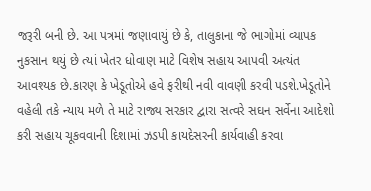જરૂરી બની છે. આ પત્રમાં જણાવાયું છે કે, તાલુકાના જે ભાગોમાં વ્યાપક નુકસાન થયું છે ત્યાં ખેતર ધોવાણ માટે વિશેષ સહાય આપવી અત્યંત આવશ્યક છે.કારણ કે ખેડૂતોએ હવે ફરીથી નવી વાવણી કરવી પડશે.ખેડૂતોને વહેલી તકે ન્યાય મળે તે માટે રાજ્ય સરકાર દ્વારા સત્વરે સઘન સર્વેના આદેશો કરી સહાય ચૂકવવાની દિશામાં ઝડપી કાયદેસરની કાર્યવાહી કરવા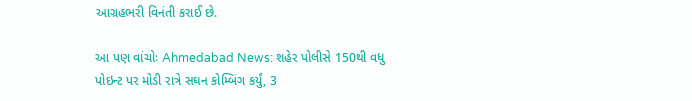આગ્રહભરી વિનંતી કરાઈ છે.

આ પણ વાંચોઃ Ahmedabad News: શહેર પોલીસે 150થી વધુ પોઇન્ટ પર મોડી રાત્રે સઘન કોમ્બિંગ કર્યું, 3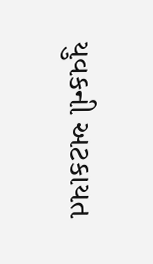યુવકની અટકાયત